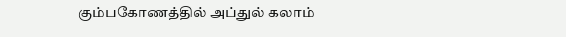கும்பகோணத்தில் அப்துல் கலாம்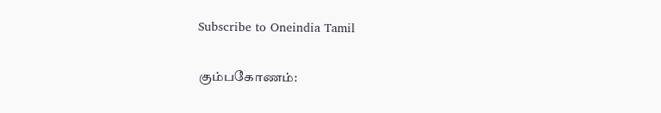Subscribe to Oneindia Tamil

கும்பகோணம்: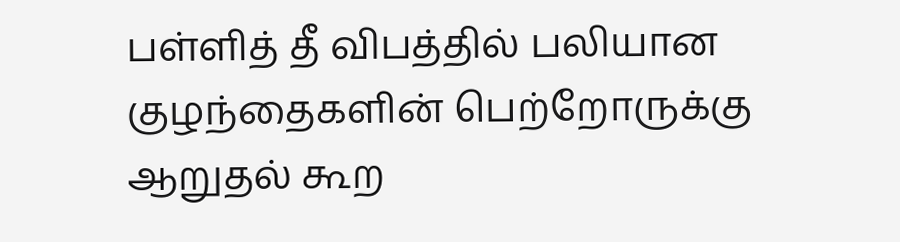பள்ளித் தீ விபத்தில் பலியான குழந்தைகளின் பெற்றோருக்கு ஆறுதல் கூற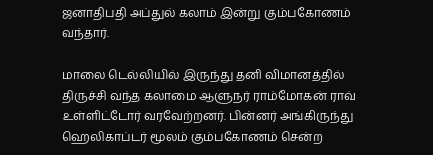ஜனாதிபதி அப்துல் கலாம் இன்று கும்பகோணம் வந்தார்.

மாலை டெல்லியில் இருந்து தனி விமானத்தில் திருச்சி வந்த கலாமை ஆளுநர் ராம்மோகன் ராவ் உள்ளிட்டோர் வரவேற்றனர். பின்னர் அங்கிருந்து ஹெலிகாப்டர் மூலம் கும்பகோணம் சென்ற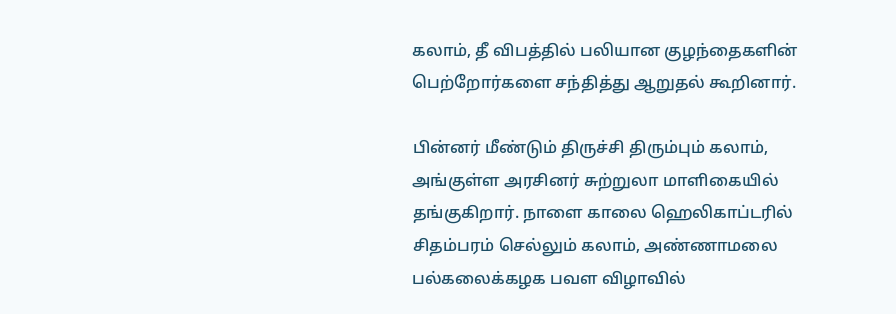கலாம், தீ விபத்தில் பலியான குழந்தைகளின் பெற்றோர்களை சந்தித்து ஆறுதல் கூறினார்.

பின்னர் மீண்டும் திருச்சி திரும்பும் கலாம், அங்குள்ள அரசினர் சுற்றுலா மாளிகையில் தங்குகிறார். நாளை காலை ஹெலிகாப்டரில் சிதம்பரம் செல்லும் கலாம், அண்ணாமலை பல்கலைக்கழக பவள விழாவில்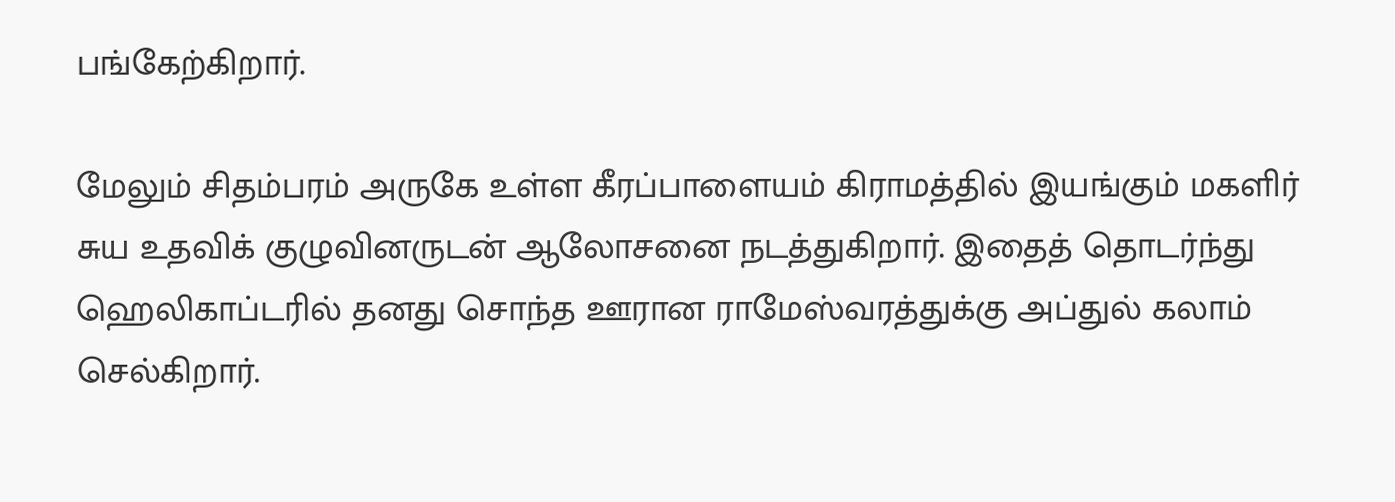பங்கேற்கிறார்.

மேலும் சிதம்பரம் அருகே உள்ள கீரப்பாளையம் கிராமத்தில் இயங்கும் மகளிர் சுய உதவிக் குழுவினருடன் ஆலோசனை நடத்துகிறார். இதைத் தொடர்ந்து ஹெலிகாப்டரில் தனது சொந்த ஊரான ராமேஸ்வரத்துக்கு அப்துல் கலாம் செல்கிறார்.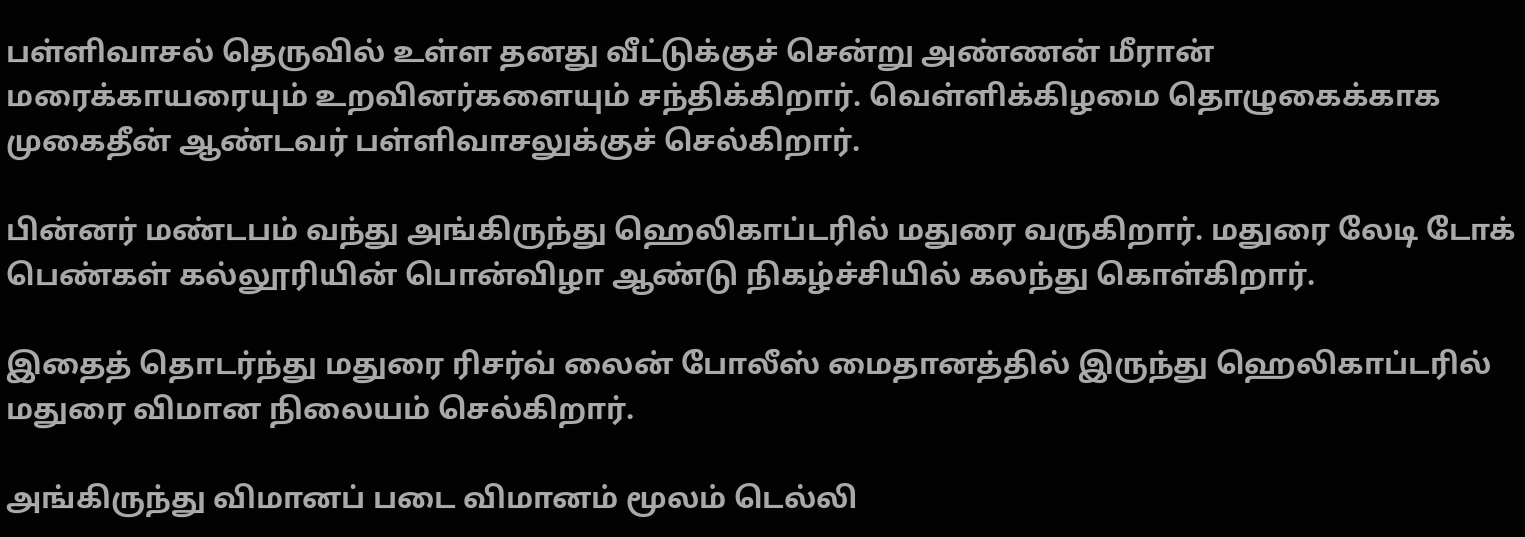பள்ளிவாசல் தெருவில் உள்ள தனது வீட்டுக்குச் சென்று அண்ணன் மீரான் மரைக்காயரையும் உறவினர்களையும் சந்திக்கிறார். வெள்ளிக்கிழமை தொழுகைக்காக முகைதீன் ஆண்டவர் பள்ளிவாசலுக்குச் செல்கிறார்.

பின்னர் மண்டபம் வந்து அங்கிருந்து ஹெலிகாப்டரில் மதுரை வருகிறார். மதுரை லேடி டோக் பெண்கள் கல்லூரியின் பொன்விழா ஆண்டு நிகழ்ச்சியில் கலந்து கொள்கிறார்.

இதைத் தொடர்ந்து மதுரை ரிசர்வ் லைன் போலீஸ் மைதானத்தில் இருந்து ஹெலிகாப்டரில் மதுரை விமான நிலையம் செல்கிறார்.

அங்கிருந்து விமானப் படை விமானம் மூலம் டெல்லி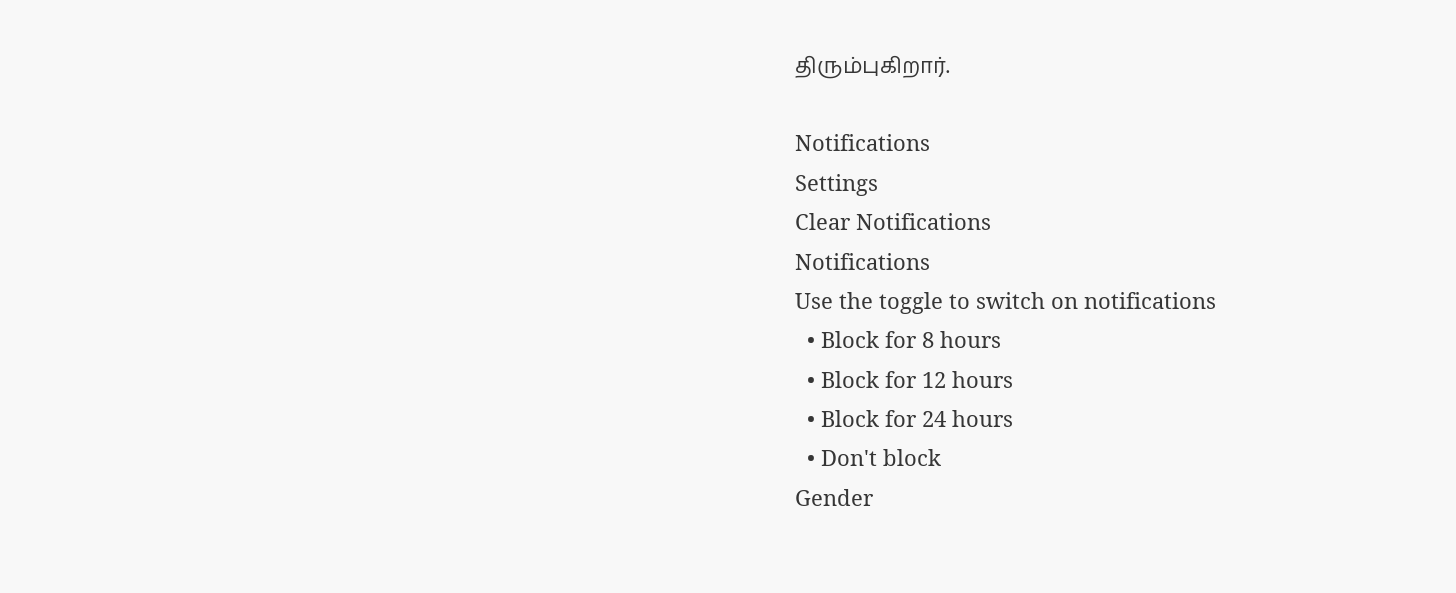திரும்புகிறார்.

Notifications
Settings
Clear Notifications
Notifications
Use the toggle to switch on notifications
  • Block for 8 hours
  • Block for 12 hours
  • Block for 24 hours
  • Don't block
Gender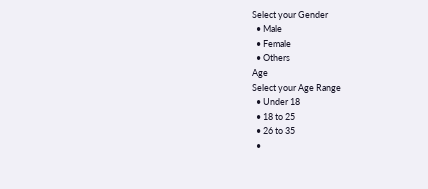Select your Gender
  • Male
  • Female
  • Others
Age
Select your Age Range
  • Under 18
  • 18 to 25
  • 26 to 35
  •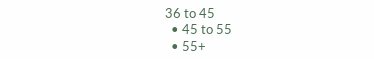36 to 45
  • 45 to 55
  • 55+